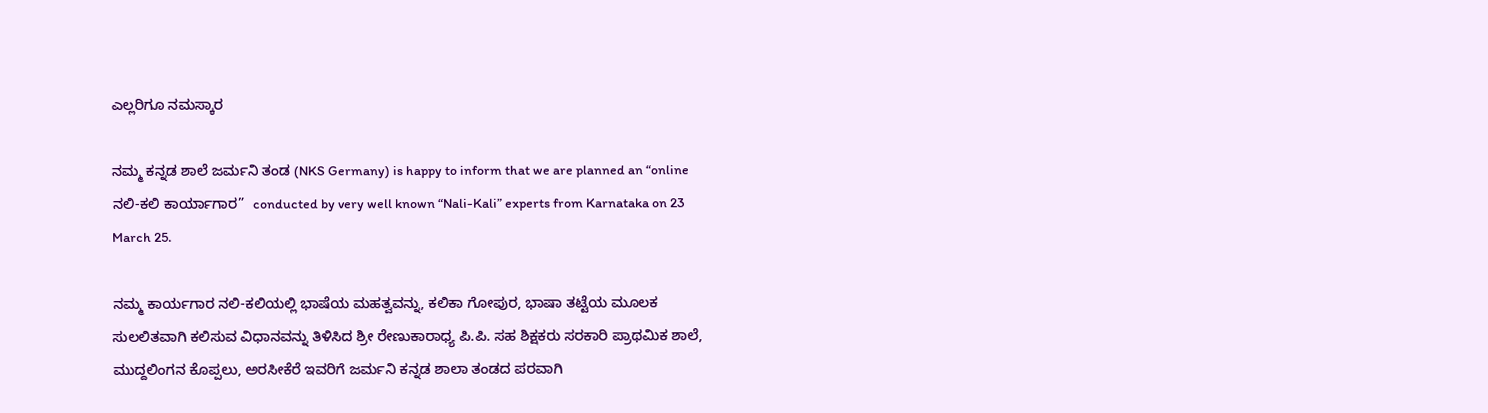ಎಲ್ಲರಿಗೂ ನಮಸ್ಕಾರ

ನಮ್ಮ ಕನ್ನಡ ಶಾಲೆ ಜರ್ಮನಿ ತಂಡ (NKS Germany) is happy to inform that we are planned an “online ನಲಿ-ಕಲಿ ಕಾರ್ಯಾಗಾರ”  conducted by very well known “Nali-Kali” experts from Karnataka on 23 March 25.

ನಮ್ಮ ಕಾರ್ಯಗಾರ ನಲಿ-ಕಲಿಯಲ್ಲಿ ಭಾಷೆಯ ಮಹತ್ವವನ್ನು, ಕಲಿಕಾ ಗೋಪುರ, ಭಾಷಾ ತಟ್ಟೆಯ ಮೂಲಕ ಸುಲಲಿತವಾಗಿ ಕಲಿಸುವ ವಿಧಾನವನ್ನು ತಿಳಿಸಿದ ಶ್ರೀ ರೇಣುಕಾರಾಧ್ಯ ಪಿ.ಪಿ. ಸಹ ಶಿಕ್ಷಕರು ಸರಕಾರಿ ಪ್ರಾಥಮಿಕ ಶಾಲೆ, ಮುದ್ದಲಿಂಗನ ಕೊಪ್ಪಲು, ಅರಸೀಕೆರೆ ಇವರಿಗೆ ಜರ್ಮನಿ ಕನ್ನಡ ಶಾಲಾ ತಂಡದ ಪರವಾಗಿ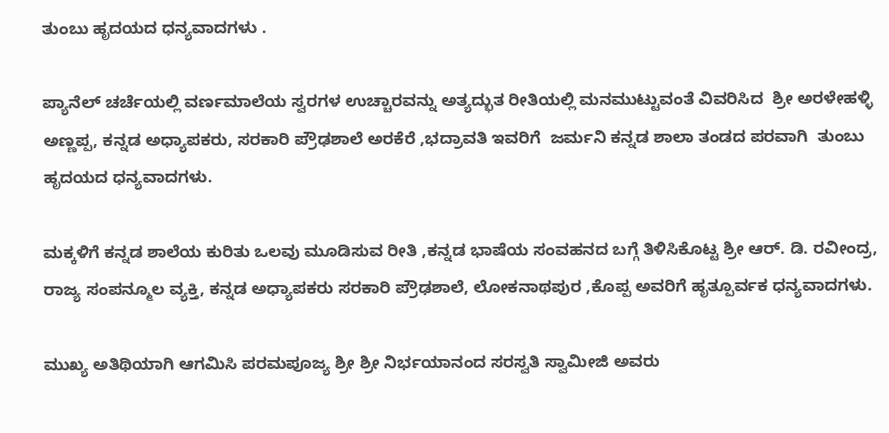ತುಂಬು ಹೃದಯದ ಧನ್ಯವಾದಗಳು .

ಪ್ಯಾನೆಲ್ ಚರ್ಚೆಯಲ್ಲಿ ವರ್ಣಮಾಲೆಯ ಸ್ವರಗಳ ಉಚ್ಚಾರವನ್ನು ಅತ್ಯದ್ಭುತ ರೀತಿಯಲ್ಲಿ ಮನಮುಟ್ಟುವಂತೆ ವಿವರಿಸಿದ  ಶ್ರೀ ಅರಳೇಹಳ್ಳಿ ಅಣ್ಣಪ್ಪ, ಕನ್ನಡ ಅಧ್ಯಾಪಕರು, ಸರಕಾರಿ ಪ್ರೌಢಶಾಲೆ ಅರಕೆರೆ ,ಭದ್ರಾವತಿ ಇವರಿಗೆ  ಜರ್ಮನಿ ಕನ್ನಡ ಶಾಲಾ ತಂಡದ ಪರವಾಗಿ  ತುಂಬು ಹೃದಯದ ಧನ್ಯವಾದಗಳು.

ಮಕ್ಕಳಿಗೆ ಕನ್ನಡ ಶಾಲೆಯ ಕುರಿತು ಒಲವು ಮೂಡಿಸುವ ರೀತಿ ,ಕನ್ನಡ ಭಾಷೆಯ ಸಂವಹನದ ಬಗ್ಗೆ ತಿಳಿಸಿಕೊಟ್ಟ ಶ್ರೀ ಆರ್. ಡಿ. ರವೀಂದ್ರ, ರಾಜ್ಯ ಸಂಪನ್ಮೂಲ ವ್ಯಕ್ತಿ, ಕನ್ನಡ ಅಧ್ಯಾಪಕರು ಸರಕಾರಿ ಪ್ರೌಢಶಾಲೆ, ಲೋಕನಾಥಪುರ ,ಕೊಪ್ಪ ಅವರಿಗೆ ಹೃತ್ಪೂರ್ವಕ ಧನ್ಯವಾದಗಳು.

ಮುಖ್ಯ ಅತಿಥಿಯಾಗಿ ಆಗಮಿಸಿ ಪರಮಪೂಜ್ಯ ಶ್ರೀ ಶ್ರೀ ನಿರ್ಭಯಾನಂದ ಸರಸ್ವತಿ ಸ್ವಾಮೀಜಿ ಅವರು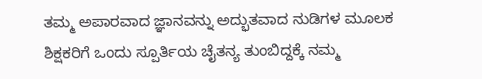ತಮ್ಮ ಅಪಾರವಾದ ಜ್ಞಾನವನ್ನು ಅದ್ಭುತವಾದ ನುಡಿಗಳ ಮೂಲಕ ಶಿಕ್ಷಕರಿಗೆ ಒಂದು ಸ್ಪೂರ್ತಿಯ ಚೈತನ್ಯ ತುಂಬಿದ್ದಕ್ಕೆ ನಮ್ಮ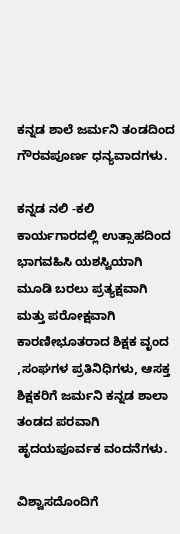ಕನ್ನಡ ಶಾಲೆ ಜರ್ಮನಿ ತಂಡದಿಂದ ಗೌರವಪೂರ್ಣ ಧನ್ಯವಾದಗಳು.

ಕನ್ನಡ ನಲಿ -ಕಲಿ  ಕಾರ್ಯಗಾರದಲ್ಲಿ ಉತ್ಸಾಹದಿಂದ ಭಾಗವಹಿಸಿ ಯಶಸ್ವಿಯಾಗಿ ಮೂಡಿ ಬರಲು ಪ್ರತ್ಯಕ್ಷವಾಗಿ ಮತ್ತು ಪರೋಕ್ಷವಾಗಿ ಕಾರಣೀಭೂತರಾದ ಶಿಕ್ಷಕ ವೃಂದ ,ಸಂಘಗಳ ಪ್ರತಿನಿಧಿಗಳು, ಆಸಕ್ತ ಶಿಕ್ಷಕರಿಗೆ ಜರ್ಮನಿ ಕನ್ನಡ ಶಾಲಾ ತಂಡದ ಪರವಾಗಿ ಹೃದಯಪೂರ್ವಕ ವಂದನೆಗಳು.

ವಿಶ್ವಾಸದೊಂದಿಗೆ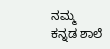ನಮ್ಮ ಕನ್ನಡ ಶಾಲೆ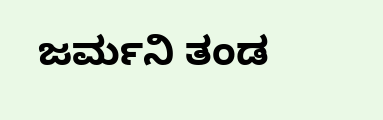ಜರ್ಮನಿ ತಂಡ